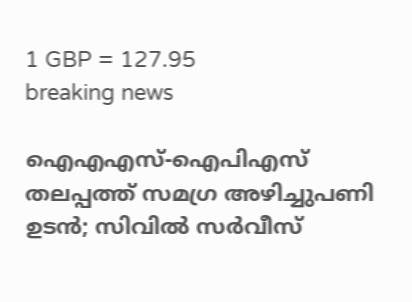1 GBP = 127.95
breaking news

ഐഎഎസ്-ഐപിഎസ് തലപ്പത്ത് സമഗ്ര അഴിച്ചുപണി ഉടന്‍; സിവില്‍ സര്‍വീസ്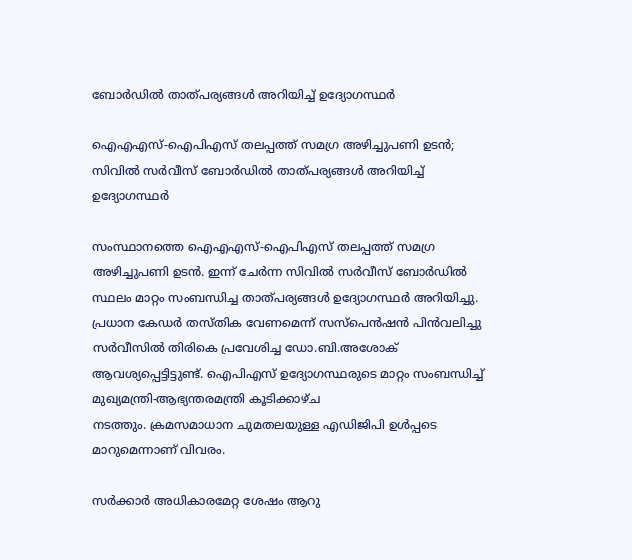ബോര്‍ഡില്‍ താത്പര്യങ്ങള്‍ അറിയിച്ച് ഉദ്യോഗസ്ഥര്‍

ഐഎഎസ്-ഐപിഎസ് തലപ്പത്ത് സമഗ്ര അഴിച്ചുപണി ഉടന്‍; സിവില്‍ സര്‍വീസ് ബോര്‍ഡില്‍ താത്പര്യങ്ങള്‍ അറിയിച്ച് ഉദ്യോഗസ്ഥര്‍

സംസ്ഥാനത്തെ ഐഎഎസ്-ഐപിഎസ് തലപ്പത്ത് സമഗ്ര അഴിച്ചുപണി ഉടന്‍. ഇന്ന് ചേര്‍ന്ന സിവില്‍ സര്‍വീസ് ബോര്‍ഡില്‍ സ്ഥലം മാറ്റം സംബന്ധിച്ച താത്പര്യങ്ങള്‍ ഉദ്യോഗസ്ഥര്‍ അറിയിച്ചു. പ്രധാന കേഡര്‍ തസ്തിക വേണമെന്ന് സസ്പെന്‍ഷന്‍ പിന്‍വലിച്ചു സര്‍വീസില്‍ തിരികെ പ്രവേശിച്ച ഡോ.ബി.അശോക് ആവശ്യപ്പെട്ടിട്ടുണ്ട്. ഐപിഎസ് ഉദ്യോഗസ്ഥരുടെ മാറ്റം സംബന്ധിച്ച് മുഖ്യമന്ത്രി-ആഭ്യന്തരമന്ത്രി കൂടിക്കാഴ്ച
നടത്തും. ക്രമസമാധാന ചുമതലയുള്ള എഡിജിപി ഉള്‍പ്പടെ മാറുമെന്നാണ് വിവരം.

സര്‍ക്കാര്‍ അധികാരമേറ്റ ശേഷം ആറു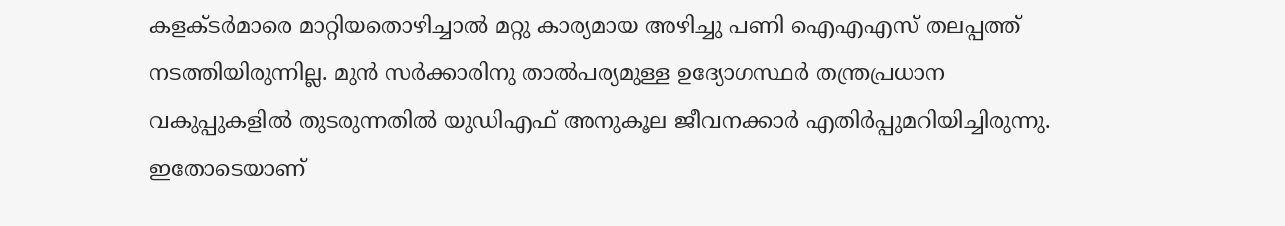കളക്ടര്‍മാരെ മാറ്റിയതൊഴിച്ചാല്‍ മറ്റു കാര്യമായ അഴിച്ചു പണി ഐഎഎസ് തലപ്പത്ത് നടത്തിയിരുന്നില്ല. മുന്‍ സര്‍ക്കാരിനു താല്‍പര്യമുള്ള ഉദ്യോഗസ്ഥര്‍ തന്ത്രപ്രധാന വകുപ്പുകളില്‍ തുടരുന്നതില്‍ യുഡിഎഫ് അനുകൂല ജീവനക്കാര്‍ എതിര്‍പ്പുമറിയിച്ചിരുന്നു. ഇതോടെയാണ്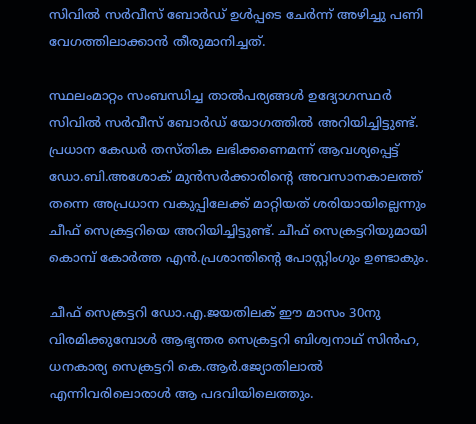സിവില്‍ സര്‍വീസ് ബോര്‍ഡ് ഉള്‍പ്പടെ ചേര്‍ന്ന് അഴിച്ചു പണി വേഗത്തിലാക്കാന്‍ തീരുമാനിച്ചത്.

സ്ഥലംമാറ്റം സംബന്ധിച്ച താല്‍പര്യങ്ങള്‍ ഉദ്യോഗസ്ഥര്‍ സിവില്‍ സര്‍വീസ് ബോര്‍ഡ് യോഗത്തില്‍ അറിയിച്ചിട്ടുണ്ട്. പ്രധാന കേഡര്‍ തസ്തിക ലഭിക്കണെമന്ന് ആവശ്യപ്പെട്ട് ഡോ.ബി.അശോക് മുന്‍സര്‍ക്കാരിന്റെ അവസാനകാലത്ത് തന്നെ അപ്രധാന വകുപ്പിലേക്ക് മാറ്റിയത് ശരിയായില്ലെന്നും ചീഫ് സെക്രട്ടറിയെ അറിയിച്ചിട്ടുണ്ട്. ചീഫ് സെക്രട്ടറിയുമായി കൊമ്പ് കോര്‍ത്ത എന്‍.പ്രശാന്തിന്റെ പോസ്റ്റിംഗും ഉണ്ടാകും.

ചീഫ് സെക്രട്ടറി ഡോ.എ.ജയതിലക് ഈ മാസം 30നു വിരമിക്കുമ്പോള്‍ ആഭ്യന്തര സെക്രട്ടറി ബിശ്വനാഥ് സിന്‍ഹ, ധനകാര്യ സെക്രട്ടറി കെ.ആര്‍.ജ്യോതിലാല്‍ എന്നിവരിലൊരാള്‍ ആ പദവിയിലെത്തും.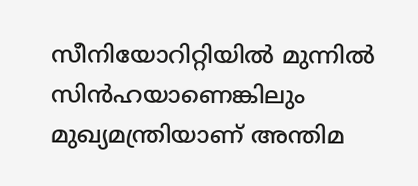സീനിയോറിറ്റിയില്‍ മുന്നില്‍ സിന്‍ഹയാണെങ്കിലും മുഖ്യമന്ത്രിയാണ് അന്തിമ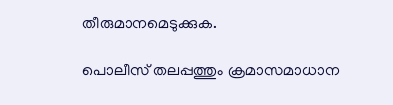തീരുമാനമെടുക്കുക.

പൊലീസ് തലപ്പത്തും ക്രമാസമാധാന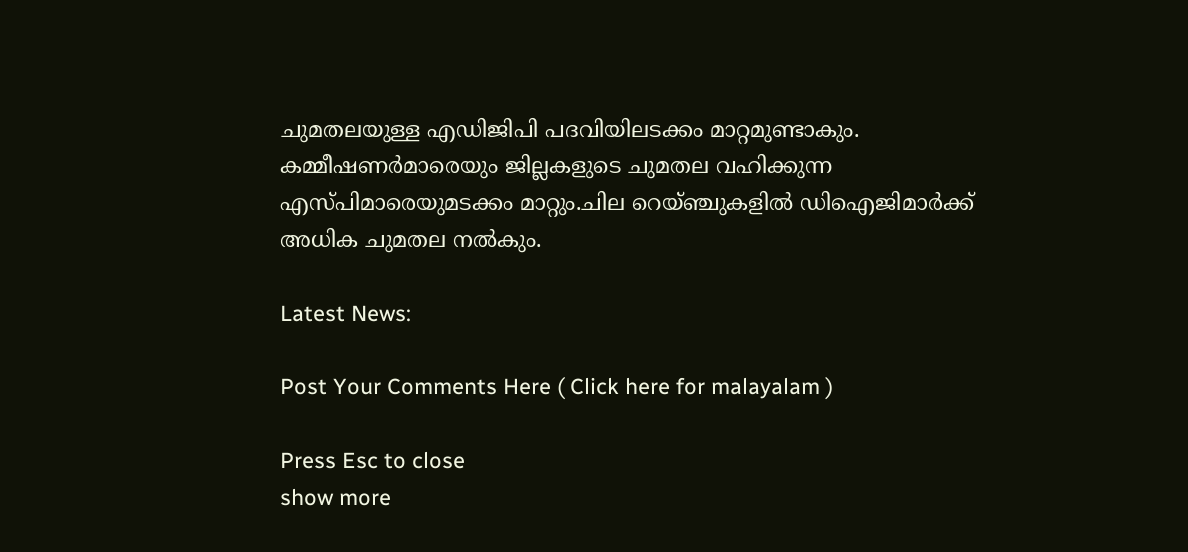ചുമതലയുള്ള എഡിജിപി പദവിയിലടക്കം മാറ്റമുണ്ടാകും. കമ്മീഷണര്‍മാരെയും ജില്ലകളുടെ ചുമതല വഹിക്കുന്ന എസ്പിമാരെയുമടക്കം മാറ്റും.ചില റെയ്ഞ്ചുകളില്‍ ഡിഐജിമാര്‍ക്ക് അധിക ചുമതല നല്‍കും.

Latest News:

Post Your Comments Here ( Click here for malayalam )

Press Esc to close
show more